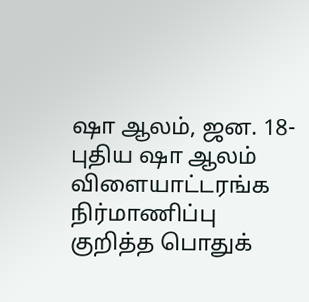ஷா ஆலம், ஜன. 18- புதிய ஷா ஆலம் விளையாட்டரங்க நிர்மாணிப்பு குறித்த பொதுக்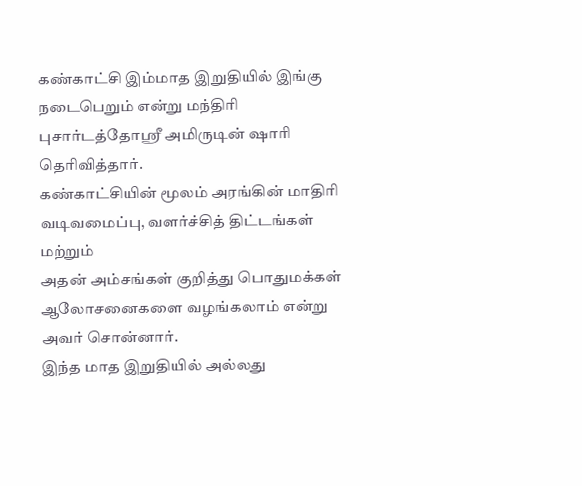கண்காட்சி இம்மாத இறுதியில் இங்கு நடைபெறும் என்று மந்திரி புசார்டத்தோஸ்ரீ அமிருடின் ஷாரி தெரிவித்தார்.
கண்காட்சியின் மூலம் அரங்கின் மாதிரி வடிவமைப்பு, வளர்ச்சித் திட்டங்கள் மற்றும்
அதன் அம்சங்கள் குறித்து பொதுமக்கள் ஆலோசனைகளை வழங்கலாம் என்று அவர் சொன்னார்.
இந்த மாத இறுதியில் அல்லது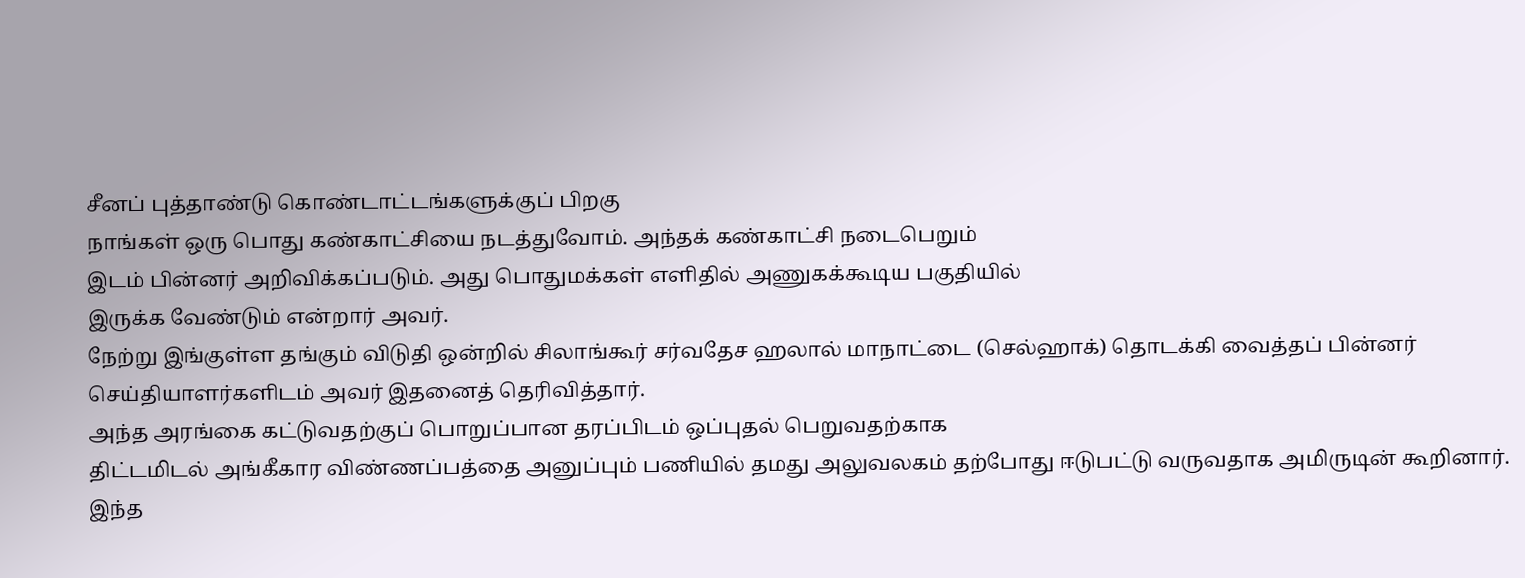சீனப் புத்தாண்டு கொண்டாட்டங்களுக்குப் பிறகு
நாங்கள் ஒரு பொது கண்காட்சியை நடத்துவோம். அந்தக் கண்காட்சி நடைபெறும்
இடம் பின்னர் அறிவிக்கப்படும். அது பொதுமக்கள் எளிதில் அணுகக்கூடிய பகுதியில்
இருக்க வேண்டும் என்றார் அவர்.
நேற்று இங்குள்ள தங்கும் விடுதி ஒன்றில் சிலாங்கூர் சர்வதேச ஹலால் மாநாட்டை (செல்ஹாக்) தொடக்கி வைத்தப் பின்னர் செய்தியாளர்களிடம் அவர் இதனைத் தெரிவித்தார்.
அந்த அரங்கை கட்டுவதற்குப் பொறுப்பான தரப்பிடம் ஒப்புதல் பெறுவதற்காக
திட்டமிடல் அங்கீகார விண்ணப்பத்தை அனுப்பும் பணியில் தமது அலுவலகம் தற்போது ஈடுபட்டு வருவதாக அமிருடின் கூறினார்.
இந்த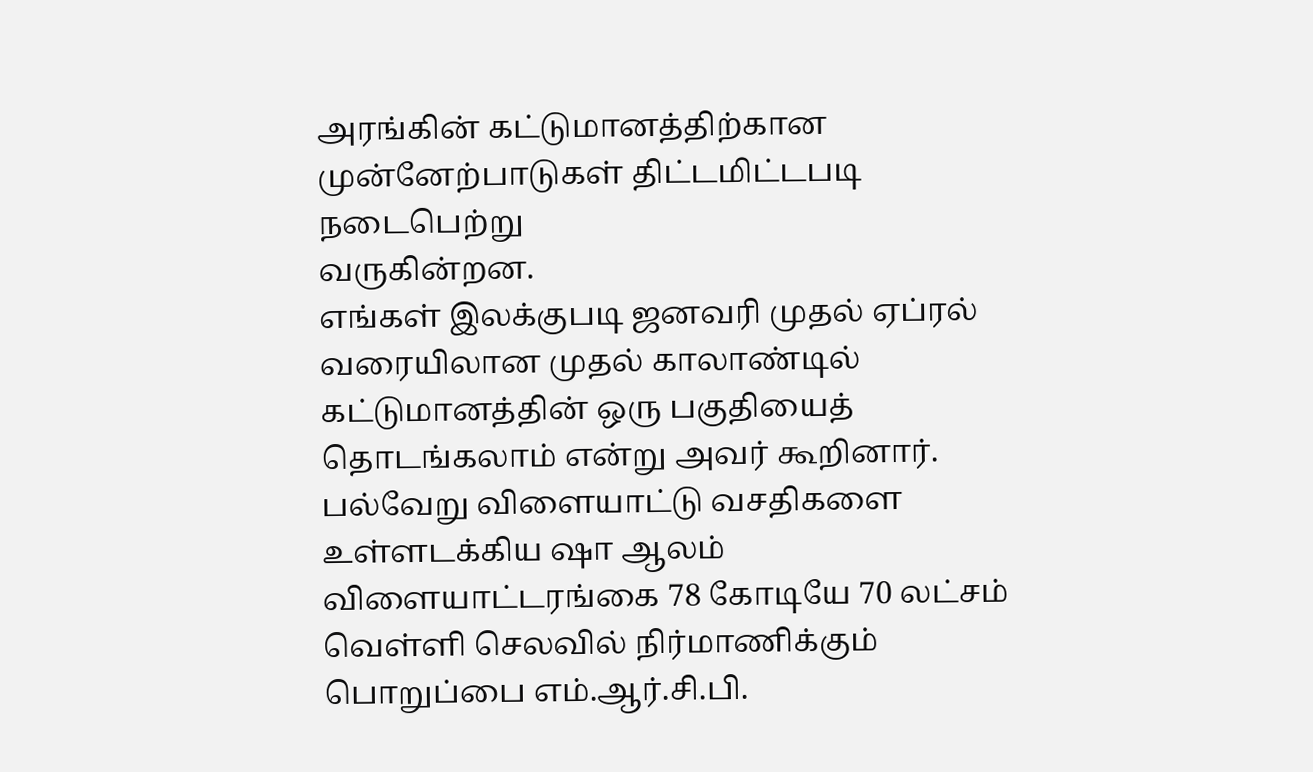அரங்கின் கட்டுமானத்திற்கான முன்னேற்பாடுகள் திட்டமிட்டபடி நடைபெற்று
வருகின்றன.
எங்கள் இலக்குபடி ஜனவரி முதல் ஏப்ரல் வரையிலான முதல் காலாண்டில்
கட்டுமானத்தின் ஒரு பகுதியைத் தொடங்கலாம் என்று அவர் கூறினார்.
பல்வேறு விளையாட்டு வசதிகளை உள்ளடக்கிய ஷா ஆலம் விளையாட்டரங்கை 78 கோடியே 70 லட்சம் வெள்ளி செலவில் நிர்மாணிக்கும் பொறுப்பை எம்.ஆர்.சி.பி.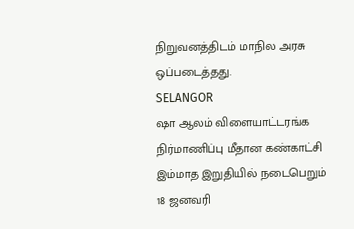நிறுவனத்திடம் மாநில அரசு ஒப்படைத்தது.
SELANGOR
ஷா ஆலம் விளையாட்டரங்க நிர்மாணிப்பு மீதான கண்காட்சி இம்மாத இறுதியில் நடைபெறும்
18 ஜனவரி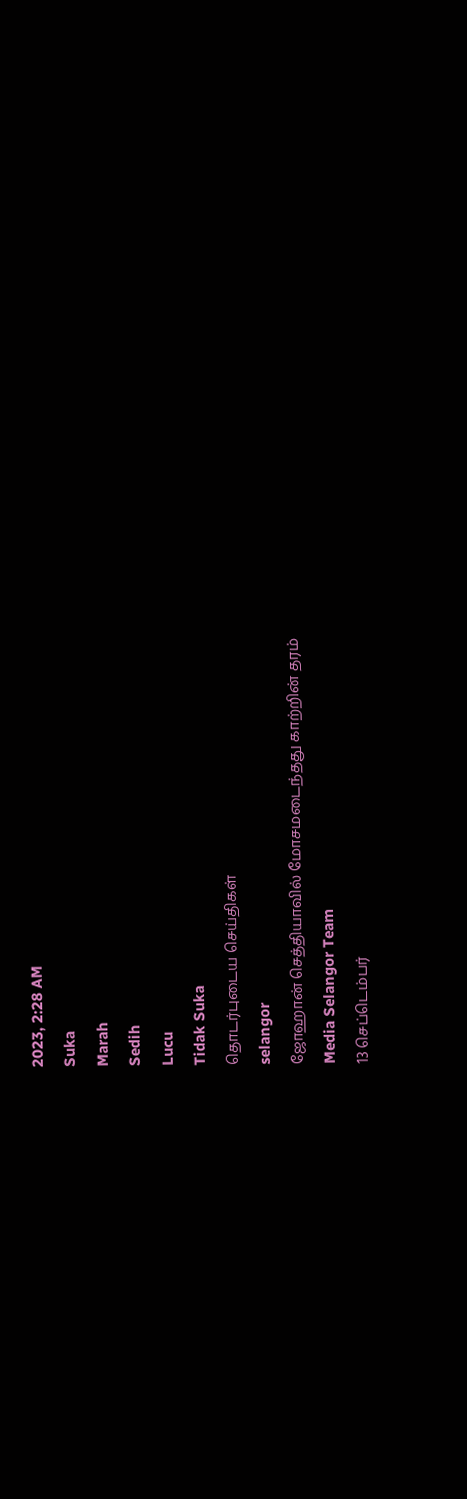2023, 2:28 AM
Suka
Marah
Sedih
Lucu
Tidak Suka
தொடர்புடைய செய்திகள்
selangor
ஜோஹான் செத்தியாவில் மோசமடைந்தது காற்றின் தரம்
Media Selangor Team
13 செப்டெம்பர்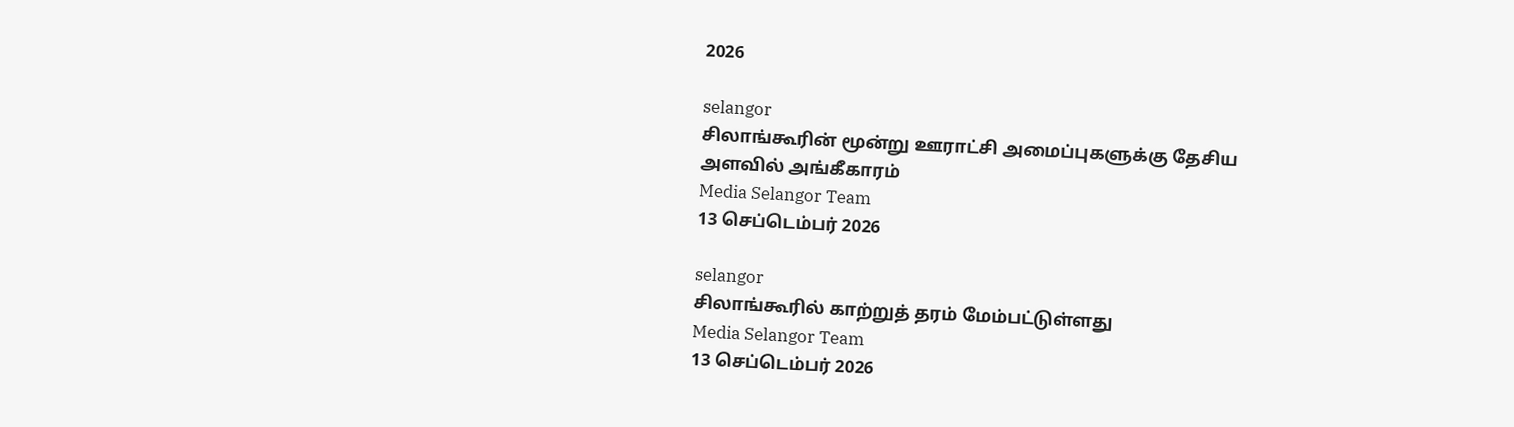2026

selangor
சிலாங்கூரின் மூன்று ஊராட்சி அமைப்புகளுக்கு தேசிய அளவில் அங்கீகாரம்
Media Selangor Team
13 செப்டெம்பர் 2026

selangor
சிலாங்கூரில் காற்றுத் தரம் மேம்பட்டுள்ளது
Media Selangor Team
13 செப்டெம்பர் 2026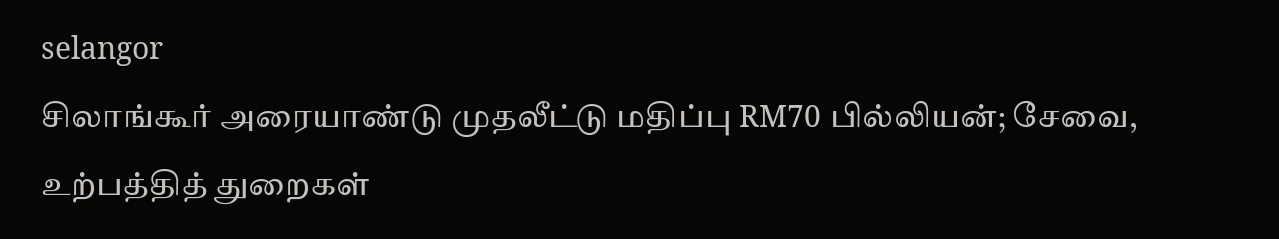selangor
சிலாங்கூர் அரையாண்டு முதலீட்டு மதிப்பு RM70 பில்லியன்; சேவை, உற்பத்தித் துறைகள்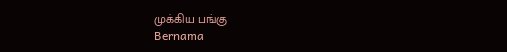முக்கிய பங்கு
Bernama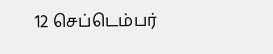12 செப்டெம்பர்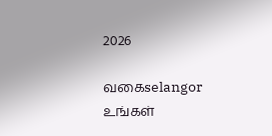2026

வகைselangor
உங்கள்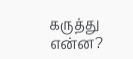கருத்து என்ன?